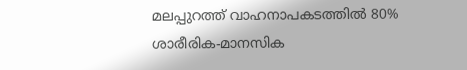മലപ്പുറത്ത് വാഹനാപകടത്തിൽ 80% ശാരീരിക-മാനസിക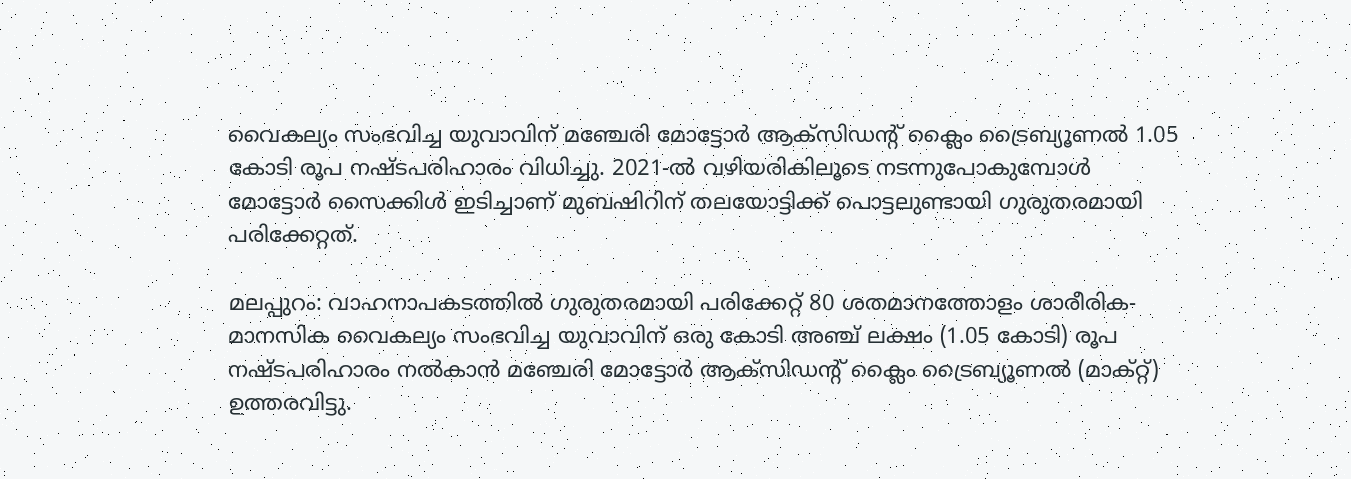വൈകല്യം സംഭവിച്ച യുവാവിന് മഞ്ചേരി മോട്ടോർ ആക്‌സിഡന്റ് ക്ലൈം ട്രൈബ്യൂണൽ 1.05 കോടി രൂപ നഷ്ടപരിഹാരം വിധിച്ചു. 2021-ൽ വഴിയരികിലൂടെ നടന്നുപോകുമ്പോൾ മോട്ടോർ സൈക്കിൾ ഇടിച്ചാണ് മുബഷിറിന് തലയോട്ടിക്ക് പൊട്ടലുണ്ടായി ഗുരുതരമായി പരിക്കേറ്റത്.

മലപ്പുറം: വാഹനാപകടത്തിൽ ഗുരുതരമായി പരിക്കേറ്റ് 80 ശതമാനത്തോളം ശാരീരിക-മാനസിക വൈകല്യം സംഭവിച്ച യുവാവിന് ഒരു കോടി അഞ്ച് ലക്ഷം (1.05 കോടി) രൂപ നഷ്ടപരിഹാരം നൽകാൻ മഞ്ചേരി മോട്ടോർ ആക്‌സിഡന്റ് ക്ലൈം ട്രൈബ്യൂണൽ (മാക്റ്റ്) ഉത്തരവിട്ടു.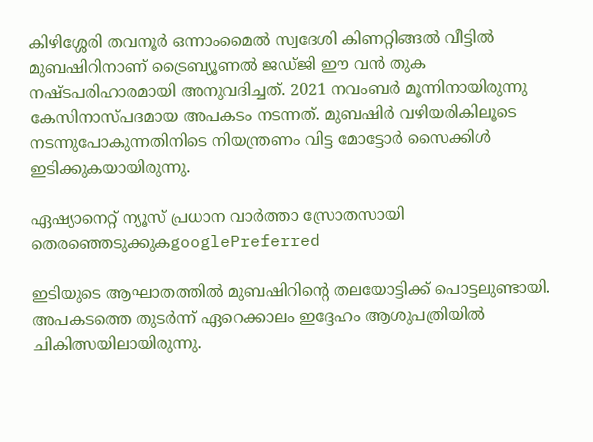കിഴിശ്ശേരി തവനൂർ ഒന്നാംമൈൽ സ്വദേശി കിണറ്റിങ്ങൽ വീട്ടിൽ മുബഷിറിനാണ് ട്രൈബ്യൂണൽ ജഡ്ജി ഈ വൻ തുക നഷ്ടപരിഹാരമായി അനുവദിച്ചത്. 2021 നവംബർ മൂന്നിനായിരുന്നു കേസിനാസ്പദമായ അപകടം നടന്നത്. മുബഷിർ വഴിയരികിലൂടെ നടന്നുപോകുന്നതിനിടെ നിയന്ത്രണം വിട്ട മോട്ടോർ സൈക്കിൾ ഇടിക്കുകയായിരുന്നു.

ഏഷ്യാനെറ്റ് ന്യൂസ് പ്രധാന വാർത്താ സ്രോതസായി തെരഞ്ഞെടുക്കുകgooglePreferred

ഇടിയുടെ ആഘാതത്തിൽ മുബഷിറിന്റെ തലയോട്ടിക്ക് പൊട്ടലുണ്ടായി. അപകടത്തെ തുടർന്ന് ഏറെക്കാലം ഇദ്ദേഹം ആശുപത്രിയിൽ ചികിത്സയിലായിരുന്നു.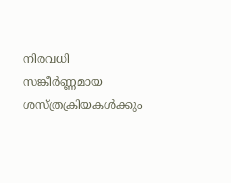നിരവധി സങ്കീർണ്ണമായ ശസ്ത്രക്രിയകൾക്കും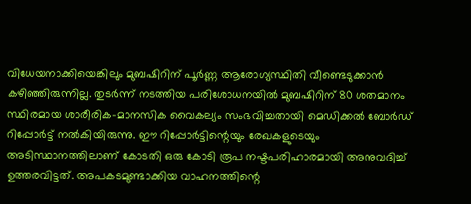വിധേയനാക്കിയെങ്കിലും മുബഷിറിന് പൂർണ്ണ ആരോഗ്യസ്ഥിതി വീണ്ടെടുക്കാൻ കഴിഞ്ഞിരുന്നില്ല. തുടർന്ന് നടത്തിയ പരിശോധനയിൽ മുബഷിറിന് 80 ശതമാനം സ്ഥിരമായ ശാരീരിക-മാനസിക വൈകല്യം സംഭവിച്ചതായി മെഡിക്കൽ ബോർഡ് റിപ്പോർട്ട് നൽകിയിരുന്നു. ഈ റിപ്പോർട്ടിന്റെയും രേഖകളുടെയും അടിസ്ഥാനത്തിലാണ് കോടതി ഒരു കോടി രൂപ നഷ്ടപരിഹാരമായി അനുവദിച്ച് ഉത്തരവിട്ടത്. അപകടമുണ്ടാക്കിയ വാഹനത്തിന്റെ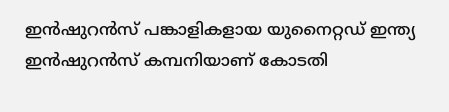ഇൻഷുറൻസ് പങ്കാളികളായ യുനൈറ്റഡ് ഇന്ത്യ ഇൻഷുറൻസ് കമ്പനിയാണ് കോടതി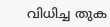വിധിച്ച തുക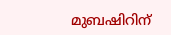മുബഷിറിന്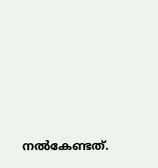നൽകേണ്ടത്.